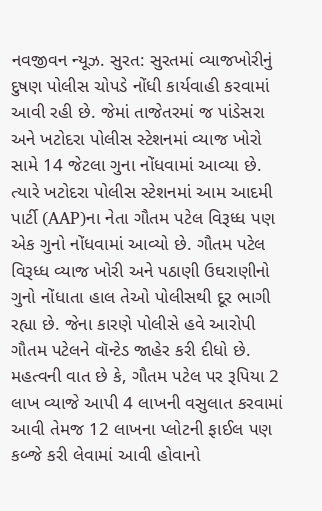નવજીવન ન્યૂઝ. સુરત: સુરતમાં વ્યાજખોરીનું દુષણ પોલીસ ચોપડે નોંધી કાર્યવાહી કરવામાં આવી રહી છે. જેમાં તાજેતરમાં જ પાંડેસરા અને ખટોદરા પોલીસ સ્ટેશનમાં વ્યાજ ખોરો સામે 14 જેટલા ગુના નોંધવામાં આવ્યા છે. ત્યારે ખટોદરા પોલીસ સ્ટેશનમાં આમ આદમી પાર્ટી (AAP)ના નેતા ગૌતમ પટેલ વિરૂધ્ધ પણ એક ગુનો નોંધવામાં આવ્યો છે. ગૌતમ પટેલ વિરૂધ્ધ વ્યાજ ખોરી અને પઠાણી ઉઘરાણીનો ગુનો નોંધાતા હાલ તેઓ પોલીસથી દૂર ભાગી રહ્યા છે. જેના કારણે પોલીસે હવે આરોપી ગૌતમ પટેલને વૉન્ટેડ જાહેર કરી દીધો છે. મહત્વની વાત છે કે, ગૌતમ પટેલ પર રૂપિયા 2 લાખ વ્યાજે આપી 4 લાખની વસુલાત કરવામાં આવી તેમજ 12 લાખના પ્લોટની ફાઈલ પણ કબ્જે કરી લેવામાં આવી હોવાનો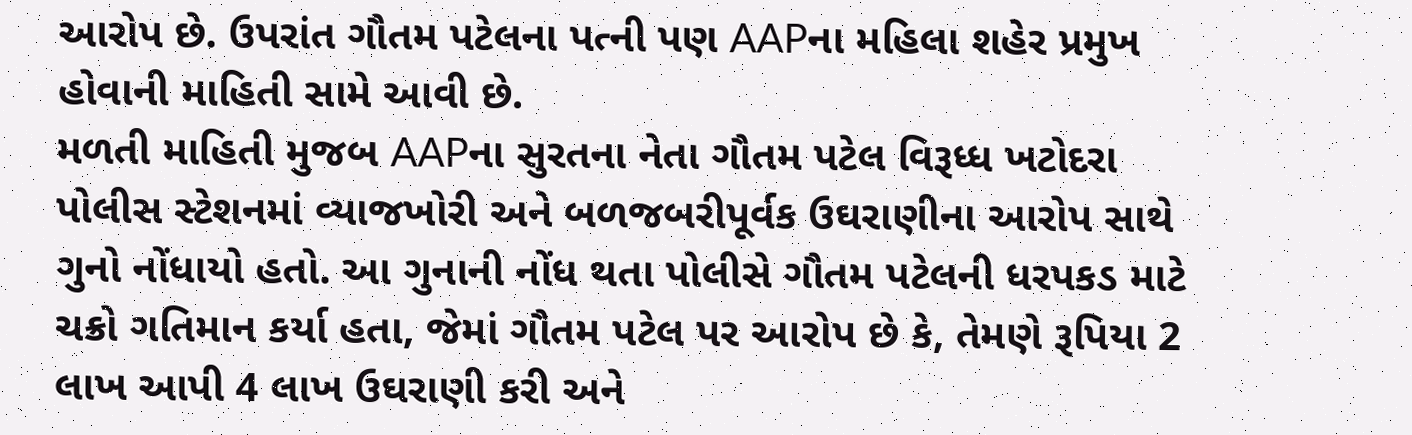આરોપ છે. ઉપરાંત ગૌતમ પટેલના પત્ની પણ AAPના મહિલા શહેર પ્રમુખ હોવાની માહિતી સામે આવી છે.
મળતી માહિતી મુજબ AAPના સુરતના નેતા ગૌતમ પટેલ વિરૂધ્ધ ખટોદરા પોલીસ સ્ટેશનમાં વ્યાજખોરી અને બળજબરીપૂર્વક ઉઘરાણીના આરોપ સાથે ગુનો નોંધાયો હતો. આ ગુનાની નોંધ થતા પોલીસે ગૌતમ પટેલની ધરપકડ માટે ચક્રો ગતિમાન કર્યા હતા, જેમાં ગૌતમ પટેલ પર આરોપ છે કે, તેમણે રૂપિયા 2 લાખ આપી 4 લાખ ઉઘરાણી કરી અને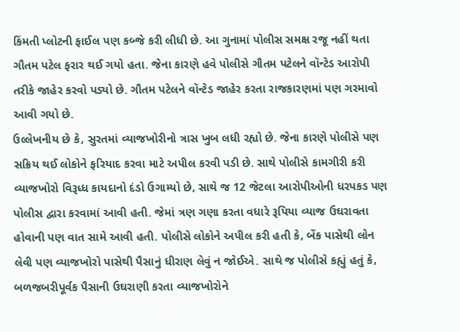કિંમતી પ્લોટની ફાઈલ પણ કબ્જે કરી લીધી છે. આ ગુનામાં પોલીસ સમક્ષ રજૂ નહીં થતા ગૌતમ પટેલ ફરાર થઈ ગયો હતા. જેના કારણે હવે પોલીસે ગૌતમ પટેલને વૉન્ટેડ આરોપી તરીકે જાહેર કરવો પડ્યો છે. ગૌતમ પટેલને વૉન્ટેડ જાહેર કરતા રાજકારણમાં પણ ગરમાવો આવી ગયો છે.
ઉલ્લેખનીય છે કે, સુરતમાં વ્યાજખોરીનો ત્રાસ ખુબ લધી રહ્યો છે. જેના કારણે પોલીસે પણ સક્રિય થઈ લોકોને ફરિયાદ કરવા માટે અપીલ કરવી પડી છે. સાથે પોલીસે કામગીરી કરી વ્યાજખોરો વિરૂધ્ધ કાયદાનો દંડો ઉગામ્યો છે, સાથે જ 12 જેટલા આરોપીઓની ધરપકડ પણ પોલીસ દ્વારા કરવામાં આવી હતી. જેમાં ત્રણ ગણા કરતા વધારે રૂપિયા વ્યાજ ઉઘરાવતા હોવાની પણ વાત સામે આવી હતી. પોલીસે લોકોને અપીલ કરી હતી કે, બેંક પાસેથી લોન લેવી પણ વ્યાજખોરો પાસેથી પૈસાનું ધીરાણ લેવું ન જોઈએ. સાથે જ પોલીસે કહ્યું હતું કે, બળજબરીપૂર્વક પૈસાની ઉઘરાણી કરતા વ્યાજખોરોને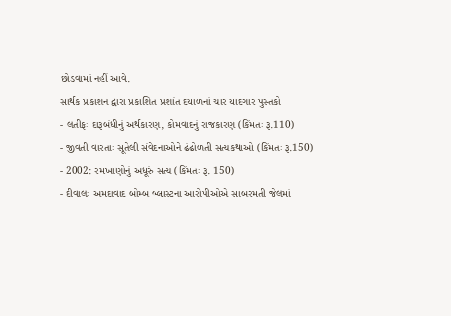છોડવામાં નહીં આવે.
સાર્થક પ્રકાશન દ્વારા પ્રકાશિત પ્રશાંત દયાળનાં ચાર યાદગાર પુસ્તકો
- લતીફઃ દારૂબંધીનું અર્થકારણ, કોમવાદનું રાજકારણ (કિંમતઃ રૂ.110)
- જીવતી વારતાઃ સૂતેલી સંવેદનાઓને ઢંઢોળતી સત્યકથાઓ (કિંમતઃ રૂ.150)
- 2002: રમખાણોનું અધૂરું સત્ય (કિંમતઃ રૂ. 150)
- દીવાલઃ અમદાવાદ બોમ્બ બ્લાસ્ટના આરોપીઓએ સાબરમતી જેલમાં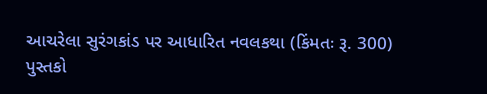આચરેલા સુરંગકાંડ પર આધારિત નવલકથા (કિંમતઃ રૂ. 300)
પુસ્તકો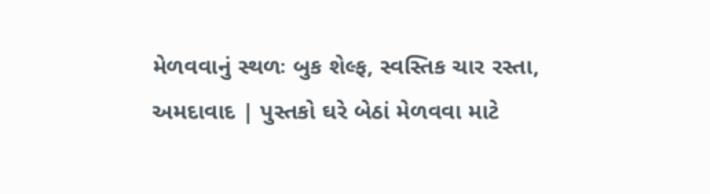મેળવવાનું સ્થળઃ બુક શેલ્ફ, સ્વસ્તિક ચાર રસ્તા, અમદાવાદ | પુસ્તકો ઘરે બેઠાં મેળવવા માટે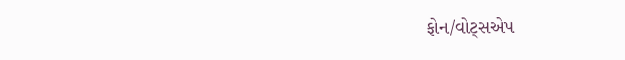ફોન/વોટ્સએપ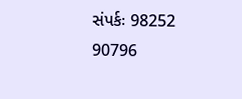સંપર્કઃ 98252 90796